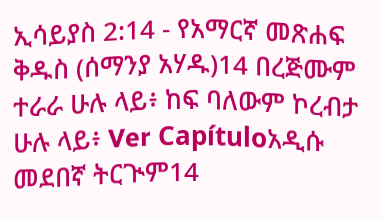ኢሳይያስ 2:14 - የአማርኛ መጽሐፍ ቅዱስ (ሰማንያ አሃዱ)14 በረጅሙም ተራራ ሁሉ ላይ፥ ከፍ ባለውም ኮረብታ ሁሉ ላይ፥ Ver Capítuloአዲሱ መደበኛ ትርጒም14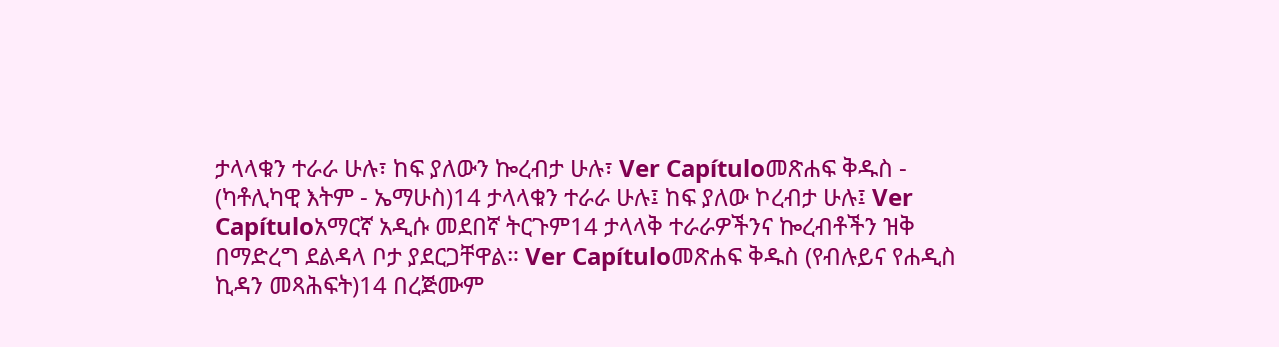ታላላቁን ተራራ ሁሉ፣ ከፍ ያለውን ኰረብታ ሁሉ፣ Ver Capítuloመጽሐፍ ቅዱስ - (ካቶሊካዊ እትም - ኤማሁስ)14 ታላላቁን ተራራ ሁሉ፤ ከፍ ያለው ኮረብታ ሁሉ፤ Ver Capítuloአማርኛ አዲሱ መደበኛ ትርጉም14 ታላላቅ ተራራዎችንና ኰረብቶችን ዝቅ በማድረግ ደልዳላ ቦታ ያደርጋቸዋል። Ver Capítuloመጽሐፍ ቅዱስ (የብሉይና የሐዲስ ኪዳን መጻሕፍት)14 በረጅሙም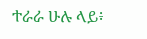ተራራ ሁሉ ላይ፥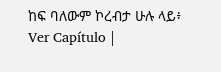ከፍ ባለውም ኮረብታ ሁሉ ላይ፥ Ver Capítulo |